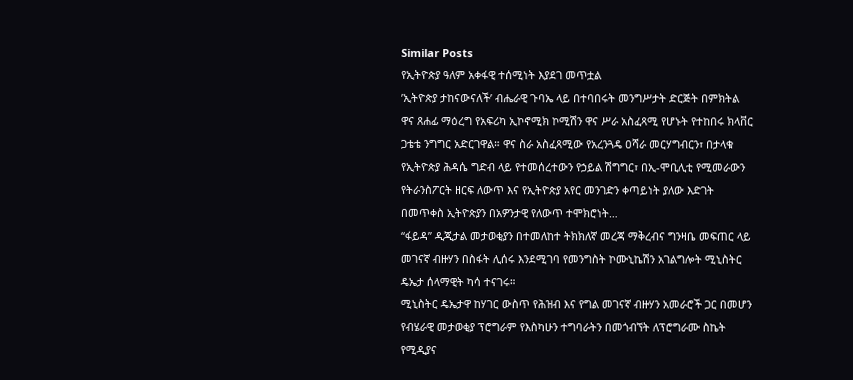Similar Posts
የኢትዮጵያ ዓለም አቀፋዊ ተሰሚነት እያደገ መጥቷል
’ኢትዮጵያ ታከናውናለች’ ብሔራዊ ጉባኤ ላይ በተባበሩት መንግሥታት ድርጅት በምክትል ዋና ጸሐፊ ማዕረግ የአፍሪካ ኢኮኖሚክ ኮሚሽን ዋና ሥራ አስፈጻሚ የሆኑት የተከበሩ ክላቨር ጋቴቴ ንግግር አድርገዋል። ዋና ስራ አስፈጻሚው የአረንጓዴ ዐሻራ መርሃግብርን፣ በታላቁ የኢትዮጵያ ሕዳሴ ግድብ ላይ የተመሰረተውን የኃይል ሽግግር፣ በኢ-ሞቢሊቲ የሚመራውን የትራንስፖርት ዘርፍ ለውጥ እና የኢትዮጵያ አየር መንገድን ቀጣይነት ያለው እድገት በመጥቀስ ኢትዮጵያን በአዎንታዊ የለውጥ ተሞክሮነት…
“ፋይዳ” ዲጂታል መታወቂያን በተመለከተ ትክክለኛ መረጃ ማቅረብና ግንዛቤ መፍጠር ላይ መገናኛ ብዙሃን በስፋት ሊሰሩ እንደሚገባ የመንግስት ኮሙኒኬሽን አገልግሎት ሚኒስትር ዴኤታ ሰላማዊት ካሳ ተናገሩ።
ሚኒስትር ዴኤታዋ ከሃገር ውስጥ የሕዝብ እና የግል መገናኛ ብዙሃን አመራሮች ጋር በመሆን የብሄራዊ መታወቂያ ፕሮግራም የእስካሁን ተግባራትን በመጎብኘት ለፕሮግራሙ ስኬት የሚዲያና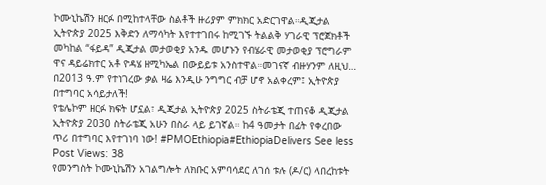ኮሙኒኬሽን ዘርፉ በሚከተላቸው ስልቶች ዙሪያም ምክክር አድርገዋል።ዲጂታል ኢትዮጵያ 2025 እቅድን ለማሳካት እየተተገበሩ ከሚገኙ ትልልቅ ሃገራዊ ፕሮጀክቶች መካከል “ፋይዳ” ዲጂታል መታወቂያ አንዱ መሆኑን የብሄራዊ መታወቂያ ፕሮግራም ዋና ዳይሬክተር አቶ ዮዳሄ ዘሚካኤል በውይይቱ አንስተዋል።መገናኛ ብዙሃንም ለዚህ…
በ2013 ዓ.ም የተነገረው ቃል ዛሬ እንዲሁ ንግግር ብቻ ሆኖ አልቀረም፤ ኢትዮጵያ በተግባር አሳይታለች!
የቴሌኮም ዘርፉ ክፍት ሆኗል፣ ዲጂታል ኢትዮጵያ 2025 ስትራቴጂ ተጠናቆ ዲጂታል ኢትዮጵያ 2030 ስትራቴጂ አሁን በስራ ላይ ይገኛል። ከ4 ዓመታት በፊት የቀረበው ጥሪ በተግባር እየተገነባ ነው! #PMOEthiopia#EthiopiaDelivers See less Post Views: 38
የመንግስት ኮሙኒኬሽን አገልግሎት ለክቡር አምባሳደር ለገሰ ቱሉ (ዶ/ር) ላበረከቱት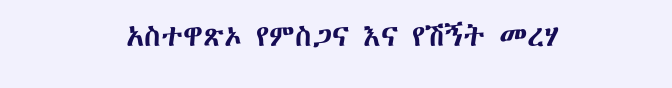አስተዋጽኦ የምስጋና እና የሽኝት መረሃ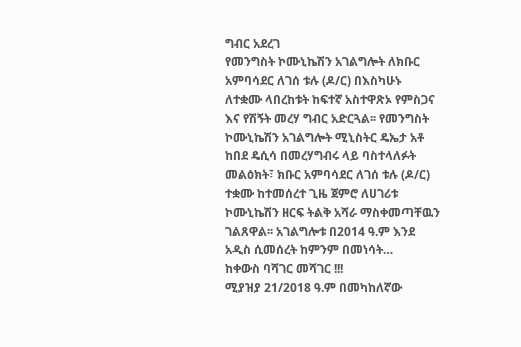ግብር አደረገ
የመንግስት ኮሙኒኬሽን አገልግሎት ለክቡር አምባሳደር ለገሰ ቱሉ (ዶ/ር) በእስካሁኑ ለተቋሙ ላበረከቱት ከፍተኛ አስተዋጽኦ የምስጋና እና የሽኝት መረሃ ግብር አድርጓል፡፡ የመንግስት ኮሙኒኬሽን አገልግሎት ሚኒስትር ዴኤታ አቶ ከበደ ዴሲሳ በመረሃግብሩ ላይ ባስተላለፉት መልዕክት፣ ክቡር አምባሳደር ለገሰ ቱሉ (ዶ/ር) ተቋሙ ከተመሰረተ ጊዜ ጀምሮ ለሀገሪቱ ኮሙኒኬሽን ዘርፍ ትልቅ አሻራ ማስቀመጣቸዉን ገልጸዋል፡፡ አገልግሎቱ በ2014 ዓ.ም እንደ አዲስ ሲመሰረት ከምንም በመነሳት…
ከቀውስ ባሻገር መሻገር !!!
ሚያዝያ 21/2018 ዓ.ም በመካከለኛው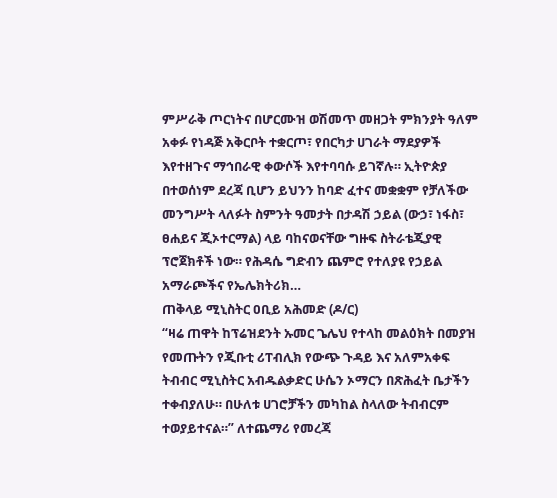ምሥራቅ ጦርነትና በሆርሙዝ ወሽመጥ መዘጋት ምክንያት ዓለም አቀፉ የነዳጅ አቅርቦት ተቋርጦ፣ የበርካታ ሀገራት ማደያዎች እየተዘጉና ማኅበራዊ ቀውሶች እየተባባሱ ይገኛሉ። ኢትዮጵያ በተወሰነም ደረጃ ቢሆን ይህንን ከባድ ፈተና መቋቋም የቻለችው መንግሥት ላለፉት ስምንት ዓመታት በታዳሽ ኃይል (ውኃ፣ ነፋስ፣ ፀሐይና ጂኦተርማል) ላይ ባከናወናቸው ግዙፍ ስትራቴጂያዊ ፕሮጀክቶች ነው። የሕዳሴ ግድብን ጨምሮ የተለያዩ የኃይል አማራጮችና የኤሌክትሪክ…
ጠቅላይ ሚኒስትር ዐቢይ አሕመድ (ዶ/ር)
“ዛሬ ጠዋት ከፕሬዝደንት ኡመር ጌሌህ የተላከ መልዕክት በመያዝ የመጡትን የጂቡቲ ሪፐብሊክ የውጭ ጉዳይ እና አለምአቀፍ ትብብር ሚኒስትር አብዱልቃድር ሁሴን ኦማርን በጽሕፈት ቤታችን ተቀብያለሁ። በሁለቱ ሀገሮቻችን መካከል ስላለው ትብብርም ተወያይተናል።” ለተጨማሪ የመረጃ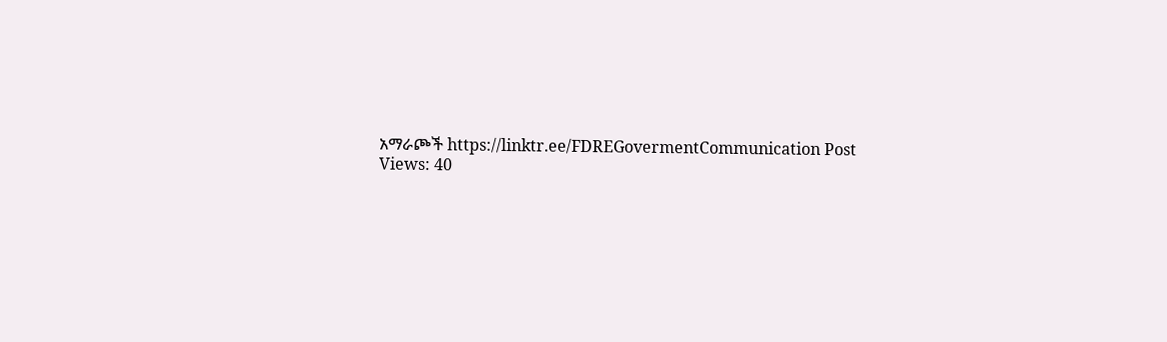አማራጮች https://linktr.ee/FDREGovermentCommunication Post Views: 40